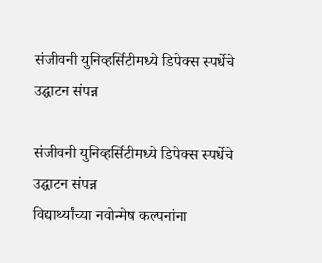संजीवनी युनिव्हर्सिटीमध्ये डिपेक्स स्पर्धेचे उद्घाटन संपन्न

संजीवनी युनिव्हर्सिटीमध्ये डिपेक्स स्पर्धेचे उद्घाटन संपन्न
विद्यार्थ्यांच्या नवोन्मेष कल्पनांना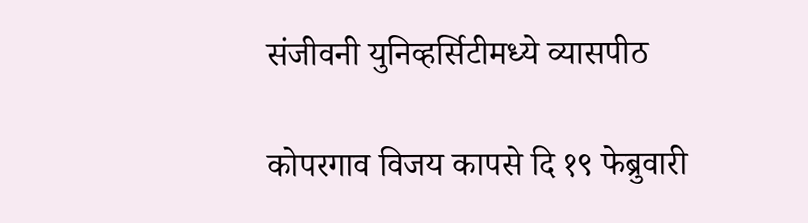संजीवनी युनिव्हर्सिटीमध्ये व्यासपीठ

कोपरगाव विजय कापसे दि १९ फेब्रुवारी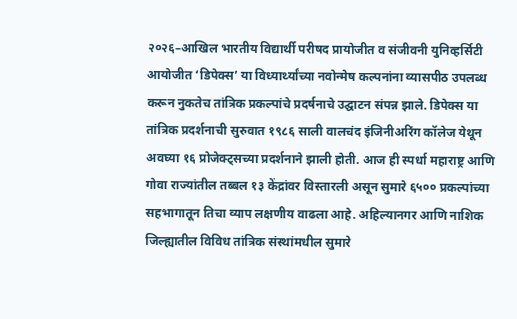२०२६–आखिल भारतीय विद्यार्थी परीषद प्रायोजीत व संजीवनी युनिव्हर्सिटी आयोजीत ‘डिपेक्स’ या विध्यार्थ्यांच्या नवोन्मेष कल्पनांना व्यासपीठ उपलब्ध करून नुकतेच तांत्रिक प्रकल्पांचे प्रदर्षनाचे उद्घाटन संपन्न झाले. डिपेक्स या तांत्रिक प्रदर्शनाची सुरुवात १९८६ साली वालचंद इंजिनीअरिंग कॉलेज येथून अवघ्या १६ प्रोजेक्ट्सच्या प्रदर्शनाने झाली होती. आज ही स्पर्धा महाराष्ट्र आणि गोवा राज्यांतील तब्बल १३ केंद्रांवर विस्तारली असून सुमारे ६५०० प्रकल्पांच्या सहभागातून तिचा व्याप लक्षणीय वाढला आहे. अहिल्यानगर आणि नाशिक जिल्ह्यातील विविध तांत्रिक संस्थांमधील सुमारे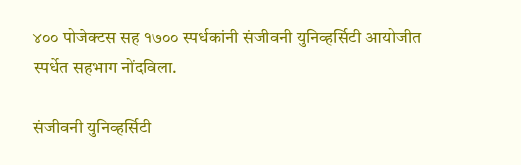४०० पोजेक्टस सह १७०० स्पर्धकांनी संजीवनी युनिव्हर्सिटी आयोजीत स्पर्धेत सहभाग नोंदविला.

संजीवनी युनिव्हर्सिटी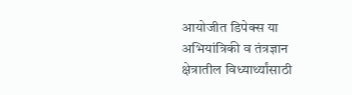आयोजीत डिपेक्स या अभियांत्रिकी व तंत्रज्ञान क्षेत्रातील विध्यार्थ्यांसाठी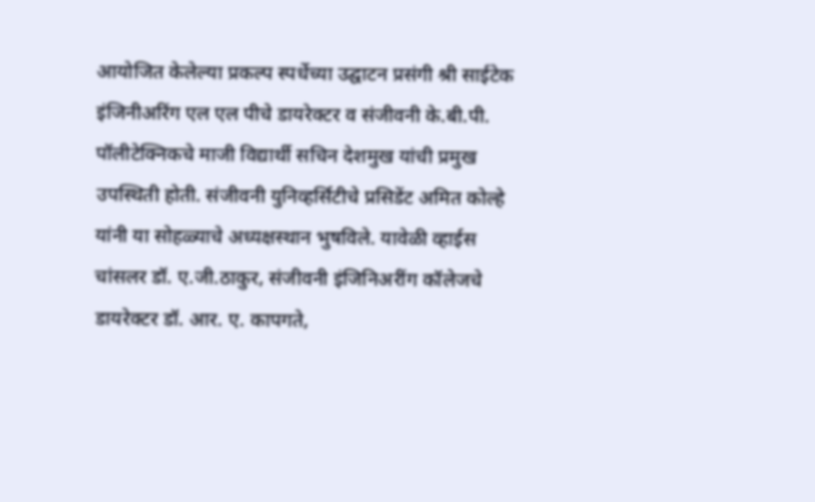आयोजित केलेल्या प्रकल्प स्पर्धेच्या उद्घाटन प्रसंगी श्री साईटेक इंजिनीअरिंग एल एल पीचे डायरेक्टर व संजीवनी के.बी.पी. पॉलीटेक्निकचे माजी विद्यार्थी सचिन देशमुख यांची प्रमुख उपस्थिती होती. संजीवनी युनिव्हर्सिटीचे प्रसिडेंट अमित कोल्हे यांनी या सोहळ्याचे अध्यक्षस्थान भुषविले. यावेळी व्हाईस चांसलर डॉ. ए.जी.ठाकुर, संजीवनी इंजिनिअरींग कॉलेजचे डायरेक्टर डॉ. आर. ए. कापगते,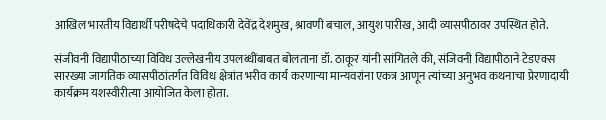आखिल भारतीय विद्यार्थी परीषदेचे पदाधिकारी देवेंद्र देशमुख, श्रावणी बचाल, आयुश पारीख, आदी व्यासपीठावर उपस्थित होते.

संजीवनी विद्यापीठाच्या विविध उल्लेखनीय उपलब्धींबाबत बोलताना डॉ. ठाकूर यांनी सांगितले की, संजिवनी विद्यापीठाने टेडएक्स सारख्या जागतिक व्यासपीठांतर्गत विविध क्षेत्रांत भरीव कार्य करणाऱ्या मान्यवरांना एकत्र आणून त्यांच्या अनुभव कथनाचा प्रेरणादायी कार्यक्रम यशस्वीरीत्या आयोजित केला होता.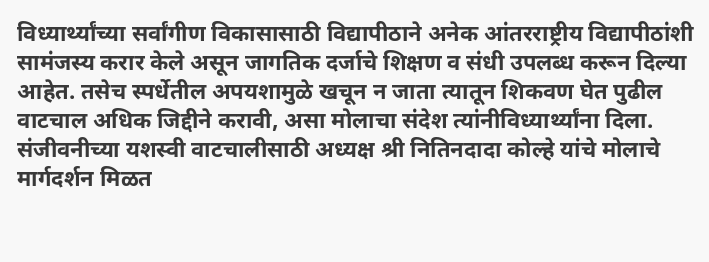विध्यार्थ्यांच्या सर्वांगीण विकासासाठी विद्यापीठाने अनेक आंतरराष्ट्रीय विद्यापीठांशी सामंजस्य करार केले असून जागतिक दर्जाचे शिक्षण व संधी उपलब्ध करून दिल्या आहेत. तसेच स्पर्धेतील अपयशामुळे खचून न जाता त्यातून शिकवण घेत पुढील वाटचाल अधिक जिद्दीने करावी, असा मोलाचा संदेश त्यांनीविध्यार्थ्यांना दिला. संजीवनीच्या यशस्वी वाटचालीसाठी अध्यक्ष श्री नितिनदादा कोल्हे यांचे मोलाचे मार्गदर्शन मिळत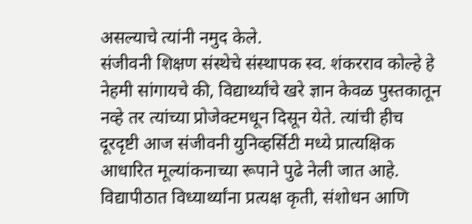असल्याचे त्यांनी नमुद केले.
संजीवनी शिक्षण संस्थेचे संस्थापक स्व. शंकरराव कोल्हे हे नेहमी सांगायचे की, विद्यार्थ्यांचे खरे ज्ञान केवळ पुस्तकातून नव्हे तर त्यांच्या प्रोजेक्टमधून दिसून येते. त्यांची हीच दूरदृष्टी आज संजीवनी युनिव्हर्सिटी मध्ये प्रात्यक्षिक आधारित मूल्यांकनाच्या रूपाने पुढे नेली जात आहे. विद्यापीठात विध्यार्थ्यांना प्रत्यक्ष कृती, संशोधन आणि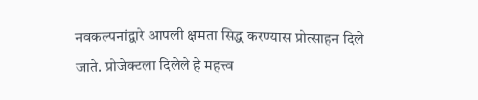नवकल्पनांद्वारे आपली क्षमता सिद्ध करण्यास प्रोत्साहन दिले जाते. प्रोजेक्टला दिलेले हे महत्त्व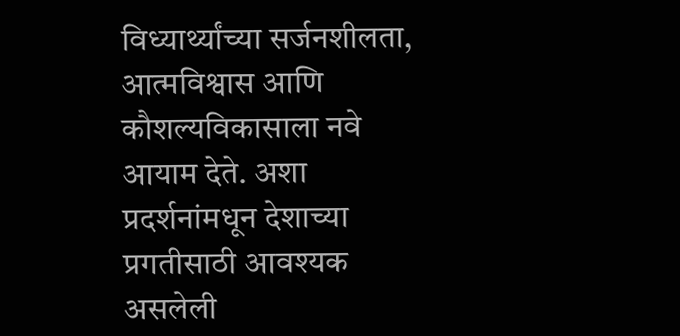विध्यार्थ्यांच्या सर्जनशीलता, आत्मविश्वास आणि कौशल्यविकासाला नवे आयाम देते. अशा प्रदर्शनांमधून देशाच्या प्रगतीसाठी आवश्यक असलेली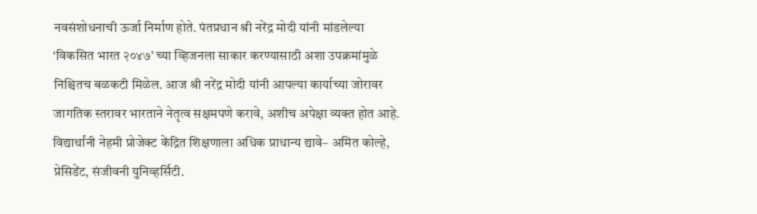नवसंशोधनाची ऊर्जा निर्माण होते. पंतप्रधान श्री नरेंद्र मोदी यांनी मांडलेल्या ‘विकसित भारत २०४७’ च्या व्हिजनला साकार करण्यासाठी अशा उपक्रमांमुळे निश्चितच बळकटी मिळेल. आज श्री नरेंद्र मोदी यांनी आपल्या कार्याच्या जोरावर जागतिक स्तरावर भारताने नेतृत्व सक्षमपणे करावे, अशीच अपेक्षा व्यक्त होत आहे. विद्यार्थांनी नेहमी प्रोजेक्ट केंद्रित शिक्षणाला अधिक प्राधान्य द्यावे– अमित कोल्हे, प्रेसिडेंट, संजीवनी युनिव्हर्सिटी.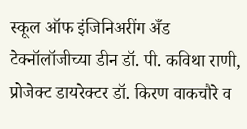स्कूल ऑफ इंजिनिअरींग अँड टेक्नॉलॉजीच्या डीन डॉ. पी. कविथा राणी, प्रोजेक्ट डायरेक्टर डॉ. किरण वाकचौरे व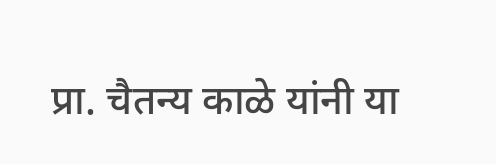प्रा. चैतन्य काळे यांनी या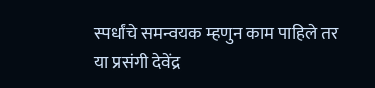स्पर्धांचे समन्वयक म्हणुन काम पाहिले तर या प्रसंगी देवेंद्र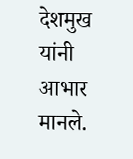देशमुख यांनी आभार मानले.